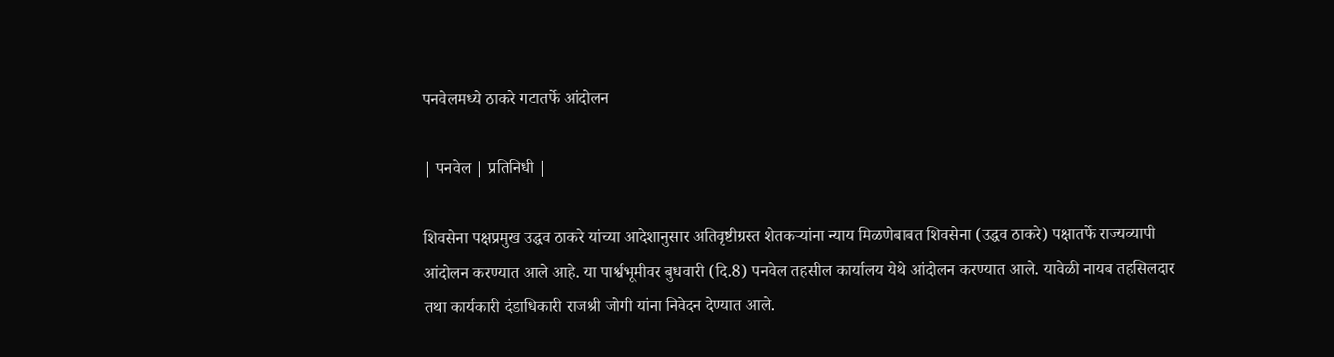पनवेलमध्ये ठाकरे गटातर्फे आंदोलन

| पनवेल | प्रतिनिधी |

शिवसेना पक्षप्रमुख उद्धव ठाकरे यांच्या आदेशानुसार अतिवृष्टीग्रस्त शेतकऱ्यांना न्याय मिळणेबाबत शिवसेना (उद्धव ठाकरे) पक्षातर्फे राज्यव्यापी आंदोलन करण्यात आले आहे. या पार्श्वभूमीवर बुधवारी (दि.8) पनवेल तहसील कार्यालय येथे आंदोलन करण्यात आले. यावेळी नायब तहसिलदार तथा कार्यकारी दंडाधिकारी राजश्री जोगी यांना निवेदन देण्यात आले.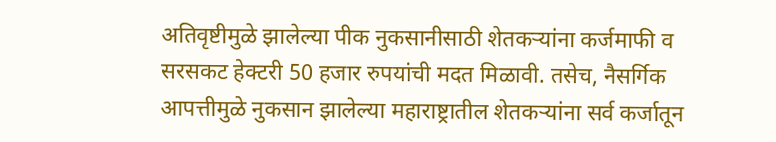अतिवृष्टीमुळे झालेल्या पीक नुकसानीसाठी शेतकऱ्यांना कर्जमाफी व सरसकट हेक्टरी 50 हजार रुपयांची मदत मिळावी. तसेच, नैसर्गिक आपत्तीमुळे नुकसान झालेल्या महाराष्ट्रातील शेतकऱ्यांना सर्व कर्जातून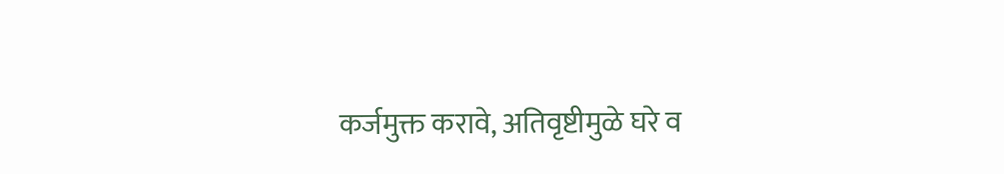कर्जमुक्त करावे, अतिवृष्टीमुळे घरे व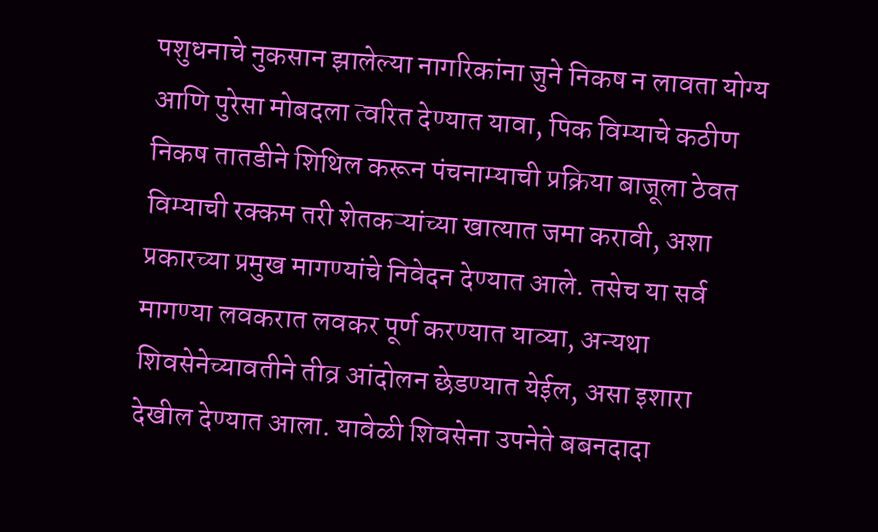पशुधनाचे नुकसान झालेल्या नागरिकांना जुने निकष न लावता योग्य आणि पुरेसा मोबदला त्वरित देण्यात यावा, पिक विम्याचे कठीण निकष तातडीने शिथिल करून पंचनाम्याची प्रक्रिया बाजूला ठेवत विम्याची रक्कम तरी शेतकऱ्यांच्या खात्यात जमा करावी, अशा प्रकारच्या प्रमुख मागण्यांचे निवेदन देण्यात आले. तसेच या सर्व मागण्या लवकरात लवकर पूर्ण करण्यात याव्या, अन्यथा शिवसेनेच्यावतीने तीव्र आंदोलन छेडण्यात येईल, असा इशारा देखील देण्यात आला. यावेळी शिवसेना उपनेते बबनदादा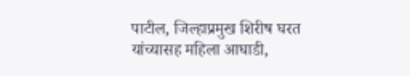पाटील, जिल्हाप्रमुख शिरीष घरत यांच्यासह महिला आघाडी,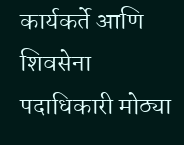कार्यकर्ते आणि शिवसेना पदाधिकारी मोठ्या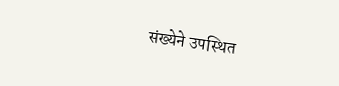संख्येने उपस्थित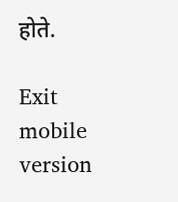होते.

Exit mobile version